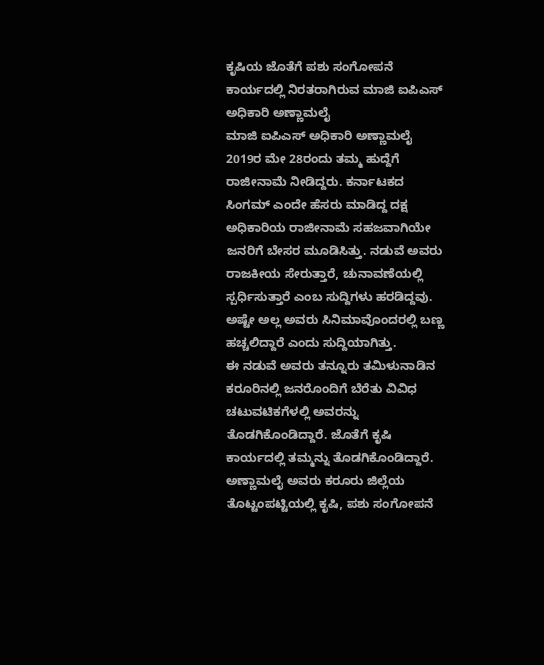ಕೃಷಿಯ ಜೊತೆಗೆ ಪಶು ಸಂಗೋಪನೆ ಕಾರ್ಯದಲ್ಲಿ ನಿರತರಾಗಿರುವ ಮಾಜಿ ಐಪಿಎಸ್ ಅಧಿಕಾರಿ ಅಣ್ಣಾಮಲೈ
ಮಾಜಿ ಐಪಿಎಸ್ ಅಧಿಕಾರಿ ಅಣ್ಣಾಮಲೈ 2019ರ ಮೇ 28ರಂದು ತಮ್ಮ ಹುದ್ದೆಗೆ ರಾಜೀನಾಮೆ ನೀಡಿದ್ದರು. ಕರ್ನಾಟಕದ ಸಿಂಗಮ್ ಎಂದೇ ಹೆಸರು ಮಾಡಿದ್ದ ದಕ್ಷ ಅಧಿಕಾರಿಯ ರಾಜೀನಾಮೆ ಸಹಜವಾಗಿಯೇ ಜನರಿಗೆ ಬೇಸರ ಮೂಡಿಸಿತ್ತು. ನಡುವೆ ಅವರು ರಾಜಕೀಯ ಸೇರುತ್ತಾರೆ, ಚುನಾವಣೆಯಲ್ಲಿ ಸ್ಪರ್ಧಿಸುತ್ತಾರೆ ಎಂಬ ಸುದ್ದಿಗಳು ಹರಡಿದ್ದವು. ಅಷ್ಟೇ ಅಲ್ಲ ಅವರು ಸಿನಿಮಾವೊಂದರಲ್ಲಿ ಬಣ್ಣ ಹಚ್ಚಲಿದ್ದಾರೆ ಎಂದು ಸುದ್ದಿಯಾಗಿತ್ತು.
ಈ ನಡುವೆ ಅವರು ತನ್ನೂರು ತಮಿಳುನಾಡಿನ ಕರೂರಿನಲ್ಲಿ ಜನರೊಂದಿಗೆ ಬೆರೆತು ವಿವಿಧ ಚಟುವಟಿಕಗೆಳಲ್ಲಿ ಅವರನ್ನು ತೊಡಗಿಕೊಂಡಿದ್ದಾರೆ. ಜೊತೆಗೆ ಕೃಷಿ ಕಾರ್ಯದಲ್ಲಿ ತಮ್ಮನ್ನು ತೊಡಗಿಕೊಂಡಿದ್ದಾರೆ. ಅಣ್ಣಾಮಲೈ ಅವರು ಕರೂರು ಜಿಲ್ಲೆಯ ತೊಟ್ಟಂಪಟ್ಟಿಯಲ್ಲಿ ಕೃಷಿ, ಪಶು ಸಂಗೋಪನೆ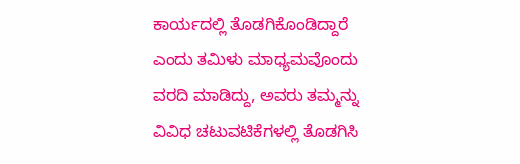ಕಾರ್ಯದಲ್ಲಿ ತೊಡಗಿಕೊಂಡಿದ್ದಾರೆ ಎಂದು ತಮಿಳು ಮಾಧ್ಯಮವೊಂದು ವರದಿ ಮಾಡಿದ್ದು, ಅವರು ತಮ್ಮನ್ನು ವಿವಿಧ ಚಟುವಟಿಕೆಗಳಲ್ಲಿ ತೊಡಗಿಸಿ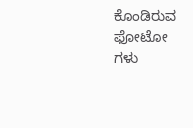ಕೊಂಡಿರುವ ಫೋಟೋ ಗಳು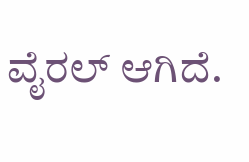ವೈರಲ್ ಆಗಿದೆ.